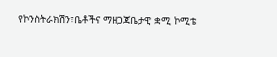የኮንስትራክሽን፣ቤቶችና ማዘጋጃቤታዊ ቋሚ ኮሚቴ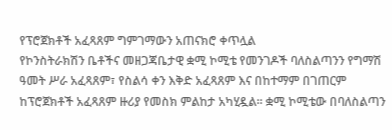የፕሮጀክቶች አፈጻጸም ግምገማውን አጠናክሮ ቀጥሏል
የኮንስትራክሽን ቤቶችና መዘጋጃቤታዊ ቋሚ ኮሚቴ የመንገዶች ባለስልጣንን የግማሽ ዓመት ሥራ አፈጻጸም፣ የስልሳ ቀን እቅድ አፈጻጸም እና በከተማም በገጠርም ከፕሮጀክቶች አፈጻጸም ዙሪያ የመስክ ምልከታ አካሂዷል፡፡ ቋሚ ኮሚቴው በባለስልጣን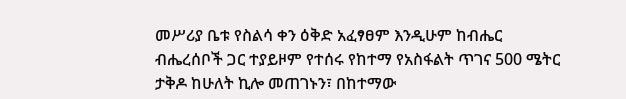መሥሪያ ቤቱ የስልሳ ቀን ዕቅድ አፈፃፀም እንዲሁም ከብሔር ብሔረሰቦች ጋር ተያይዞም የተሰሩ የከተማ የአስፋልት ጥገና 500 ሜትር ታቅዶ ከሁለት ኪሎ መጠገኑን፣ በከተማው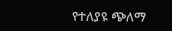የተለያዩ ጭለማ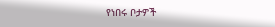የነበሩ ቦታዎች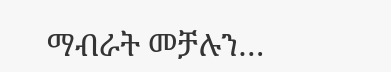ማብራት መቻሉን…